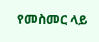የመስመር ላይ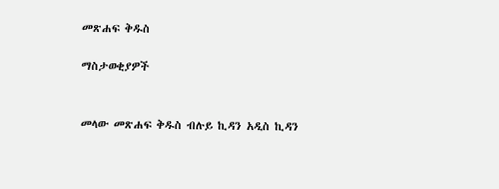መጽሐፍ ቅዱስ

ማስታወቂያዎች


መላው መጽሐፍ ቅዱስ ብሉይ ኪዳን አዲስ ኪዳን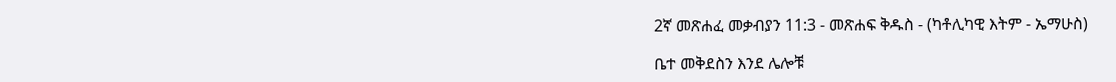2ኛ መጽሐፈ መቃብያን 11:3 - መጽሐፍ ቅዱስ - (ካቶሊካዊ እትም - ኤማሁስ)

ቤተ መቅደስን እንደ ሌሎቹ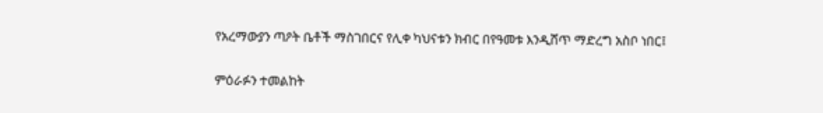የአረማውያን ጣዖት ቤቶች ማስገበርና የሊቀ ካህናቱን ክብር በየዓመቱ እንዲሸጥ ማድረግ አስቦ ነበር፤

ምዕራፉን ተመልከት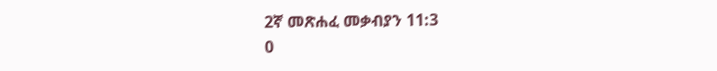2ኛ መጽሐፈ መቃብያን 11:3
0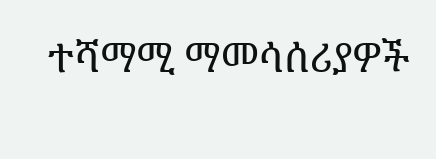ተሻማሚ ማመሳሰሪያዎች